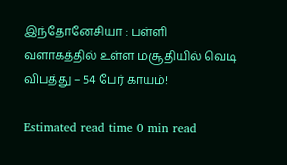இந்தோனேசியா : பள்ளி வளாகத்தில் உள்ள மசூதியில் வெடி விபத்து – 54 பேர் காயம்!

Estimated read time 0 min read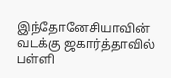இந்தோனேசியாவின் வடக்கு ஜகார்த்தாவில் பள்ளி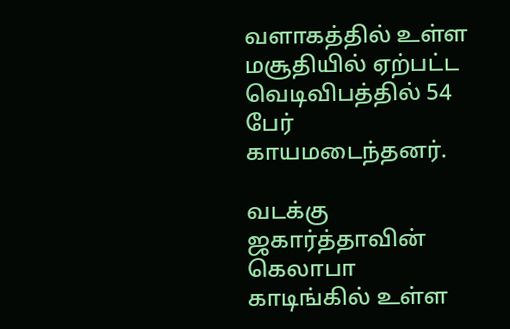வளாகத்தில் உள்ள மசூதியில் ஏற்பட்ட வெடிவிபத்தில் 54 பேர் காயமடைந்தனர்.

வடக்கு ஜகார்த்தாவின் கெலாபா காடிங்கில் உள்ள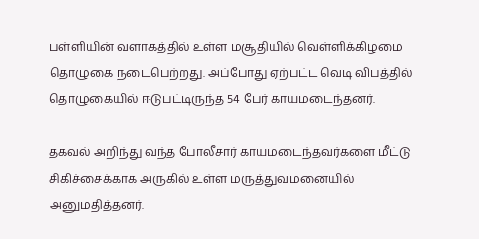பள்ளியின் வளாகத்தில் உள்ள மசூதியில் வெள்ளிக்கிழமை தொழுகை நடைபெற்றது. அப்போது ஏற்பட்ட வெடி விபத்தில் தொழுகையில் ஈடுபட்டிருந்த 54 பேர் காயமடைந்தனர்.

தகவல் அறிந்து வந்த போலீசார் காயமடைந்தவர்களை மீட்டு சிகிச்சைக்காக அருகில் உள்ள மருத்துவமனையில் அனுமதித்தனர்.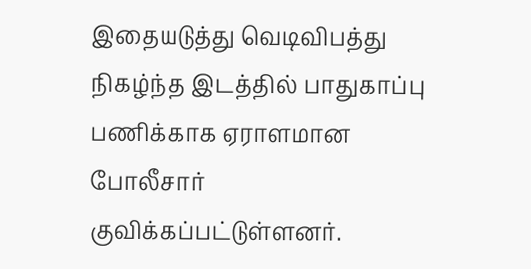இதையடுத்து வெடிவிபத்து நிகழ்ந்த இடத்தில் பாதுகாப்பு பணிக்காக ஏராளமான போலீசார் குவிக்கப்பட்டுள்ளனர்.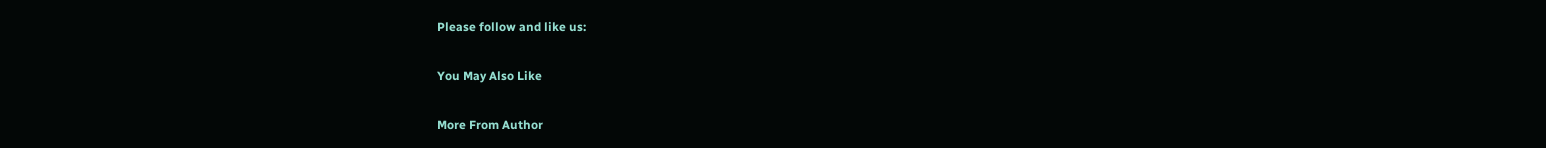Please follow and like us:

You May Also Like

More From Author